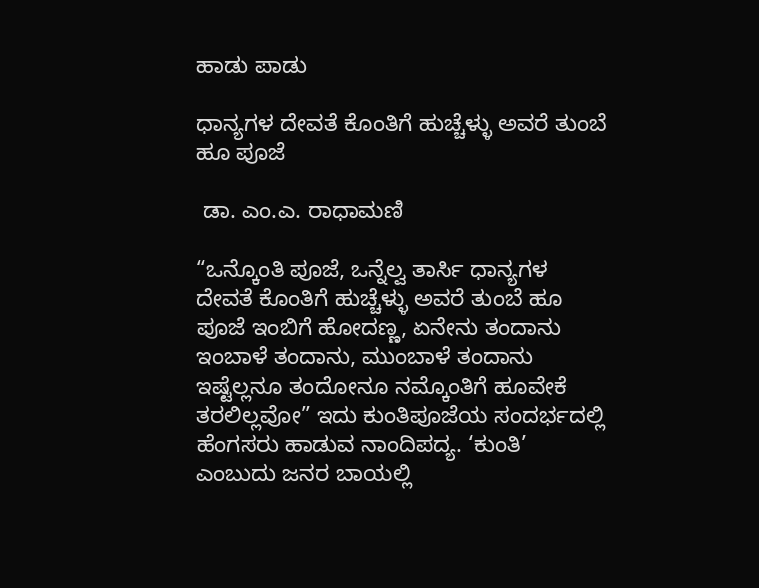ಹಾಡು ಪಾಡು

ಧಾನ್ಯಗಳ ದೇವತೆ ಕೊಂತಿಗೆ ಹುಚ್ಚೆಳ್ಳು ಅವರೆ ತುಂಬೆ ಹೂ ಪೂಜೆ

 ಡಾ. ಎಂ.ಎ. ರಾಧಾಮಣಿ

“ಒನ್ಕೊಂತಿ ಪೂಜೆ, ಒನ್ನೆಲ್ವ ತಾರ್ಸಿ ಧಾನ್ಯಗಳ ದೇವತೆ ಕೊಂತಿಗೆ ಹುಚ್ಚೆಳ್ಳು ಅವರೆ ತುಂಬೆ ಹೂ ಪೂಜೆ ಇಂಬಿಗೆ ಹೋದಣ್ಣ, ಏನೇನು ತಂದಾನು ಇಂಬಾಳೆ ತಂದಾನು, ಮುಂಬಾಳೆ ತಂದಾನು ಇಷ್ಟೆಲ್ಲನೂ ತಂದೋನೂ ನಮ್ಕೊಂತಿಗೆ ಹೂವೇಕೆ ತರಲಿಲ್ಲವೋ” ಇದು ಕುಂತಿಪೂಜೆಯ ಸಂದರ್ಭದಲ್ಲಿ ಹೆಂಗಸರು ಹಾಡುವ ನಾಂದಿಪದ್ಯ. ‘ಕುಂತಿ’ ಎಂಬುದು ಜನರ ಬಾಯಲ್ಲಿ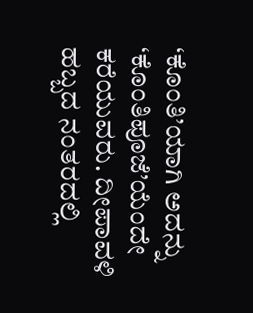‘ಕೊಂತಿ’ಯಾಗಿ ಅದನ್ನು ‘ಕೊಂತಿಪೂಜೆ’ಯೆಂದೇ ಕರೆಯುವರು. ದೀಪಾವಳಿ ಹಬ್ಬದ ನಂತರದಲ್ಲಿ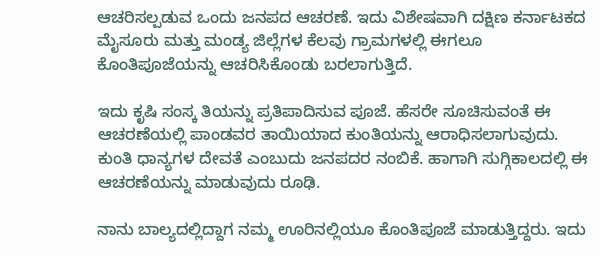ಆಚರಿಸಲ್ಪಡುವ ಒಂದು ಜನಪದ ಆಚರಣೆ. ಇದು ವಿಶೇಷವಾಗಿ ದಕ್ಷಿಣ ಕರ್ನಾಟಕದ ಮೈಸೂರು ಮತ್ತು ಮಂಡ್ಯ ಜಿಲ್ಲೆಗಳ ಕೆಲವು ಗ್ರಾಮಗಳಲ್ಲಿ ಈಗಲೂ ಕೊಂತಿಪೂಜೆಯನ್ನು ಆಚರಿಸಿಕೊಂಡು ಬರಲಾಗುತ್ತಿದೆ.

ಇದು ಕೃಷಿ ಸಂಸ್ಕ ತಿಯನ್ನು ಪ್ರತಿಪಾದಿಸುವ ಪೂಜೆ. ಹೆಸರೇ ಸೂಚಿಸುವಂತೆ ಈ ಆಚರಣೆಯಲ್ಲಿ ಪಾಂಡವರ ತಾಯಿಯಾದ ಕುಂತಿಯನ್ನು ಆರಾಧಿಸಲಾಗುವುದು. ಕುಂತಿ ಧಾನ್ಯಗಳ ದೇವತೆ ಎಂಬುದು ಜನಪದರ ನಂಬಿಕೆ. ಹಾಗಾಗಿ ಸುಗ್ಗಿಕಾಲದಲ್ಲಿ ಈ ಆಚರಣೆಯನ್ನು ಮಾಡುವುದು ರೂಢಿ.

ನಾನು ಬಾಲ್ಯದಲ್ಲಿದ್ದಾಗ ನಮ್ಮ ಊರಿನಲ್ಲಿಯೂ ಕೊಂತಿಪೂಜೆ ಮಾಡುತ್ತಿದ್ದರು. ಇದು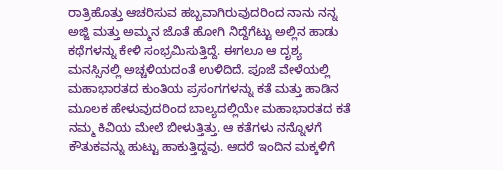ರಾತ್ರಿಹೊತ್ತು ಆಚರಿಸುವ ಹಬ್ಬವಾಗಿರುವುದರಿಂದ ನಾನು ನನ್ನ ಅಜ್ಜಿ ಮತ್ತು ಅಮ್ಮನ ಜೊತೆ ಹೋಗಿ ನಿದ್ದೆಗೆಟ್ಟು ಅಲ್ಲಿನ ಹಾಡು ಕಥೆಗಳನ್ನು ಕೇಳಿ ಸಂಭ್ರಮಿಸುತ್ತಿದ್ದೆ. ಈಗಲೂ ಆ ದೃಶ್ಯ ಮನಸ್ಸಿನಲ್ಲಿ ಅಚ್ಚಳಿಯದಂತೆ ಉಳಿದಿದೆ. ಪೂಜೆ ವೇಳೆಯಲ್ಲಿ ಮಹಾಭಾರತದ ಕುಂತಿಯ ಪ್ರಸಂಗಗಳನ್ನು ಕತೆ ಮತ್ತು ಹಾಡಿನ ಮೂಲಕ ಹೇಳುವುದರಿಂದ ಬಾಲ್ಯದಲ್ಲಿಯೇ ಮಹಾಭಾರತದ ಕತೆ ನಮ್ಮ ಕಿವಿಯ ಮೇಲೆ ಬೀಳುತ್ತಿತ್ತು. ಆ ಕತೆಗಳು ನನ್ನೊಳಗೆ ಕೌತುಕವನ್ನು ಹುಟ್ಟು ಹಾಕುತ್ತಿದ್ದವು. ಆದರೆ ಇಂದಿನ ಮಕ್ಕಳಿಗೆ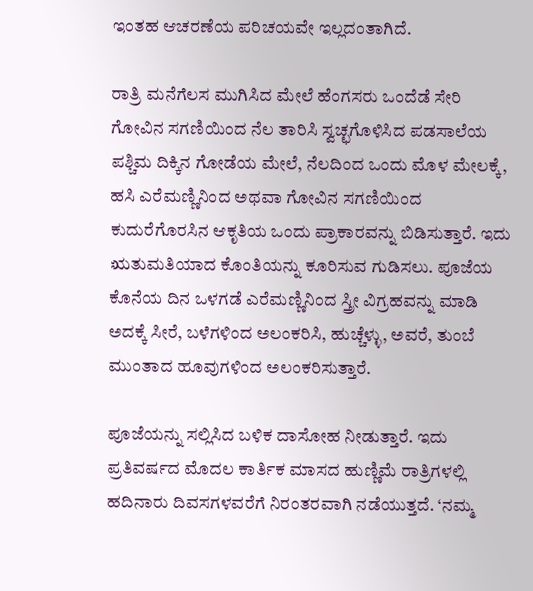ಇಂತಹ ಆಚರಣೆಯ ಪರಿಚಯವೇ ಇಲ್ಲದಂತಾಗಿದೆ.

ರಾತ್ರಿ ಮನೆಗೆಲಸ ಮುಗಿಸಿದ ಮೇಲೆ ಹೆಂಗಸರು ಒಂದೆಡೆ ಸೇರಿ ಗೋವಿನ ಸಗಣಿಯಿಂದ ನೆಲ ತಾರಿಸಿ ಸ್ವಚ್ಛಗೊಳಿಸಿದ ಪಡಸಾಲೆಯ ಪಶ್ಚಿಮ ದಿಕ್ಕಿನ ಗೋಡೆಯ ಮೇಲೆ, ನೆಲದಿಂದ ಒಂದು ಮೊಳ ಮೇಲಕ್ಕೆ, ಹಸಿ ಎರೆಮಣ್ಣಿನಿಂದ ಅಥವಾ ಗೋವಿನ ಸಗಣಿಯಿಂದ ಕುದುರೆಗೊರಸಿನ ಆಕೃತಿಯ ಒಂದು ಪ್ರಾಕಾರವನ್ನು ಬಿಡಿಸುತ್ತಾರೆ. ಇದು ಋತುಮತಿಯಾದ ಕೊಂತಿಯನ್ನು ಕೂರಿಸುವ ಗುಡಿಸಲು. ಪೂಜೆಯ ಕೊನೆಯ ದಿನ ಒಳಗಡೆ ಎರೆಮಣ್ಣಿನಿಂದ ಸ್ತ್ರೀ ವಿಗ್ರಹವನ್ನು ಮಾಡಿ ಅದಕ್ಕೆ ಸೀರೆ, ಬಳೆಗಳಿಂದ ಅಲಂಕರಿಸಿ, ಹುಚ್ಚೆಳ್ಳು, ಅವರೆ, ತುಂಬೆ ಮುಂತಾದ ಹೂವುಗಳಿಂದ ಅಲಂಕರಿಸುತ್ತಾರೆ.

ಪೂಜೆಯನ್ನು ಸಲ್ಲಿಸಿದ ಬಳಿಕ ದಾಸೋಹ ನೀಡುತ್ತಾರೆ. ಇದು ಪ್ರತಿವರ್ಷದ ಮೊದಲ ಕಾರ್ತಿಕ ಮಾಸದ ಹುಣ್ಣಿಮೆ ರಾತ್ರಿಗಳಲ್ಲಿ ಹದಿನಾರು ದಿವಸಗಳವರೆಗೆ ನಿರಂತರವಾಗಿ ನಡೆಯುತ್ತದೆ. ‘ನಮ್ಮ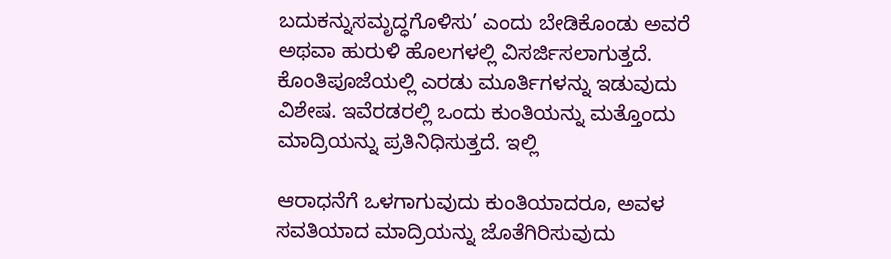ಬದುಕನ್ನುಸಮೃದ್ಧಗೊಳಿಸು’ ಎಂದು ಬೇಡಿಕೊಂಡು ಅವರೆ ಅಥವಾ ಹುರುಳಿ ಹೊಲಗಳಲ್ಲಿ ವಿಸರ್ಜಿಸಲಾಗುತ್ತದೆ. ಕೊಂತಿಪೂಜೆಯಲ್ಲಿ ಎರಡು ಮೂರ್ತಿಗಳನ್ನು ಇಡುವುದು ವಿಶೇಷ. ಇವೆರಡರಲ್ಲಿ ಒಂದು ಕುಂತಿಯನ್ನು ಮತ್ತೊಂದು ಮಾದ್ರಿಯನ್ನು ಪ್ರತಿನಿಧಿಸುತ್ತದೆ. ಇಲ್ಲಿ

ಆರಾಧನೆಗೆ ಒಳಗಾಗುವುದು ಕುಂತಿಯಾದರೂ, ಅವಳ ಸವತಿಯಾದ ಮಾದ್ರಿಯನ್ನು ಜೊತೆಗಿರಿಸುವುದು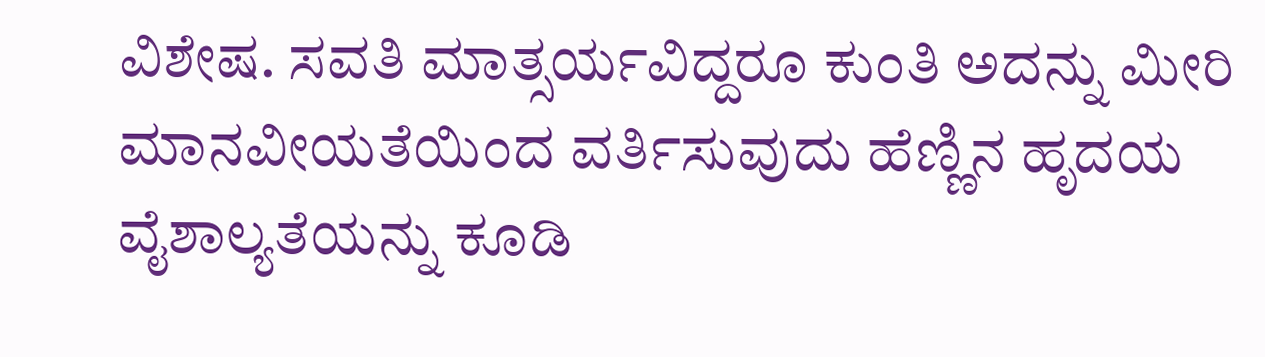ವಿಶೇಷ. ಸವತಿ ಮಾತ್ಸರ್ಯವಿದ್ದರೂ ಕುಂತಿ ಅದನ್ನು ಮೀರಿ ಮಾನವೀಯತೆಯಿಂದ ವರ್ತಿಸುವುದು ಹೆಣ್ಣಿನ ಹೃದಯ ವೈಶಾಲ್ಯತೆಯನ್ನು ಕೂಡಿ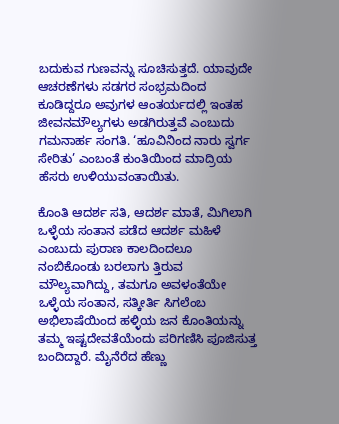ಬದುಕುವ ಗುಣವನ್ನು ಸೂಚಿಸುತ್ತದೆ. ಯಾವುದೇ ಆಚರಣೆಗಳು ಸಡಗರ ಸಂಭ್ರಮದಿಂದ ಕೂಡಿದ್ದರೂ ಅವುಗಳ ಆಂತರ್ಯದಲ್ಲಿ ಇಂತಹ ಜೀವನಮೌಲ್ಯಗಳು ಅಡಗಿರುತ್ತವೆ ಎಂಬುದು ಗಮನಾರ್ಹ ಸಂಗತಿ. ‘ಹೂವಿನಿಂದ ನಾರು ಸ್ವರ್ಗ ಸೇರಿತು’ ಎಂಬಂತೆ ಕುಂತಿಯಿಂದ ಮಾದ್ರಿಯ ಹೆಸರು ಉಳಿಯುವಂತಾಯಿತು.

ಕೊಂತಿ ಆದರ್ಶ ಸತಿ, ಆದರ್ಶ ಮಾತೆ, ಮಿಗಿಲಾಗಿ ಒಳ್ಳೆಯ ಸಂತಾನ ಪಡೆದ ಆದರ್ಶ ಮಹಿಳೆ ಎಂಬುದು ಪುರಾಣ ಕಾಲದಿಂದಲೂ ನಂಬಿಕೊಂಡು ಬರಲಾಗು ತ್ತಿರುವ ಮೌಲ್ಯವಾಗಿದ್ದು, ತಮಗೂ ಅವಳಂತೆಯೇ ಒಳ್ಳೆಯ ಸಂತಾನ, ಸತ್ಕೀರ್ತಿ ಸಿಗಲೆಂಬ ಅಭಿಲಾಷೆಯಿಂದ ಹಳ್ಳಿಯ ಜನ ಕೊಂತಿಯನ್ನು ತಮ್ಮ ಇಷ್ಟದೇವತೆಯೆಂದು ಪರಿಗಣಿಸಿ ಪೂಜಿಸುತ್ತ ಬಂದಿದ್ದಾರೆ. ಮೈನೆರೆದ ಹೆಣ್ಣು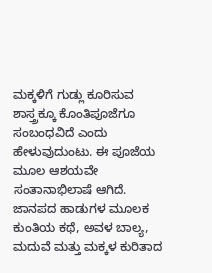ಮಕ್ಕಳಿಗೆ ಗುಡ್ಲು ಕೂರಿಸುವ ಶಾಸ್ತ್ರಕ್ಕೂ ಕೊಂತಿಪೂಜೆಗೂ ಸಂಬಂಧವಿದೆ ಎಂದು ಹೇಳುವುದುಂಟು. ಈ ಪೂಜೆಯ ಮೂಲ ಆಶಯವೇ ಸಂತಾನಾಭಿಲಾಷೆ ಆಗಿದೆ.  ಜಾನಪದ ಹಾಡುಗಳ ಮೂಲಕ ಕುಂತಿಯ ಕಥೆ, ಅವಳ ಬಾಲ್ಯ, ಮದುವೆ ಮತ್ತು ಮಕ್ಕಳ ಕುರಿತಾದ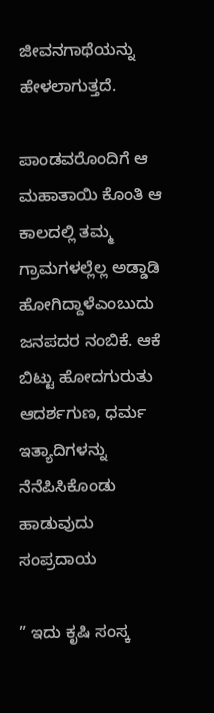ಜೀವನಗಾಥೆಯನ್ನು ಹೇಳಲಾಗುತ್ತದೆ.

ಪಾಂಡವರೊಂದಿಗೆ ಆ ಮಹಾತಾಯಿ ಕೊಂತಿ ಆ ಕಾಲದಲ್ಲಿ ತಮ್ಮ ಗ್ರಾಮಗಳಲ್ಲೆಲ್ಲ ಅಡ್ಡಾಡಿ ಹೋಗಿದ್ದಾಳೆಎಂಬುದು ಜನಪದರ ನಂಬಿಕೆ. ಆಕೆ ಬಿಟ್ಟು ಹೋದಗುರುತು ಆದರ್ಶಗುಣ, ಧರ್ಮ ಇತ್ಯಾದಿಗಳನ್ನು ನೆನೆಪಿಸಿಕೊಂಡು ಹಾಡುವುದು ಸಂಪ್ರದಾಯ

” ಇದು ಕೃಷಿ ಸಂಸ್ಕ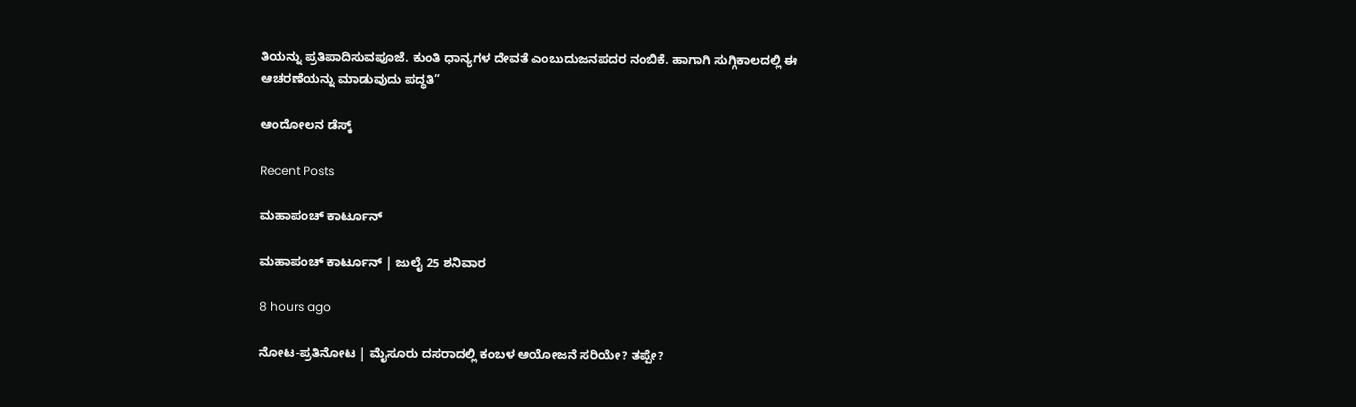ತಿಯನ್ನು ಪ್ರತಿಪಾದಿಸುವಪೂಜೆ. ಕುಂತಿ ಧಾನ್ಯಗಳ ದೇವತೆ ಎಂಬುದುಜನಪದರ ನಂಬಿಕೆ. ಹಾಗಾಗಿ ಸುಗ್ಗಿಕಾಲದಲ್ಲಿ ಈ ಆಚರಣೆಯನ್ನು ಮಾಡುವುದು ಪದ್ಧತಿ”

ಆಂದೋಲನ ಡೆಸ್ಕ್

Recent Posts

ಮಹಾಪಂಚ್‌ ಕಾರ್ಟೂನ್‌

ಮಹಾಪಂಚ್‌ ಕಾರ್ಟೂನ್‌ | ಜುಲೈ 25 ಶನಿವಾರ

8 hours ago

ನೋಟ-ಪ್ರತಿನೋಟ | ಮೈಸೂರು ದಸರಾದಲ್ಲಿ ಕಂಬಳ ಆಯೋಜನೆ ಸರಿಯೇ? ತಪ್ಪೇ?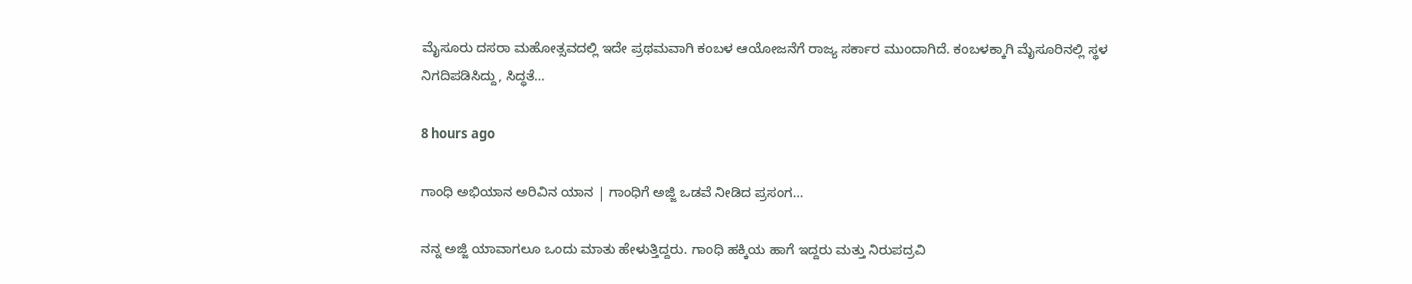ಮೈಸೂರು ದಸರಾ ಮಹೋತ್ಸವದಲ್ಲಿ ಇದೇ ಪ್ರಥಮವಾಗಿ ಕಂಬಳ ಆಯೋಜನೆಗೆ ರಾಜ್ಯ ಸರ್ಕಾರ ಮುಂದಾಗಿದೆ. ಕಂಬಳಕ್ಕಾಗಿ ಮೈಸೂರಿನಲ್ಲಿ ಸ್ಥಳ ನಿಗದಿಪಡಿಸಿದ್ದು, ಸಿದ್ಧತೆ…

8 hours ago

ಗಾಂಧಿ ಅಭಿಯಾನ ಅರಿವಿನ ಯಾನ | ಗಾಂಧಿಗೆ ಅಜ್ಜಿ ಒಡವೆ ನೀಡಿದ ಪ್ರಸಂಗ…

ನನ್ನ ಅಜ್ಜಿ ಯಾವಾಗಲೂ ಒಂದು ಮಾತು ಹೇಳುತ್ತಿದ್ದರು. ಗಾಂಧಿ ಹಕ್ಕಿಯ ಹಾಗೆ ಇದ್ದರು ಮತ್ತು ನಿರುಪದ್ರವಿ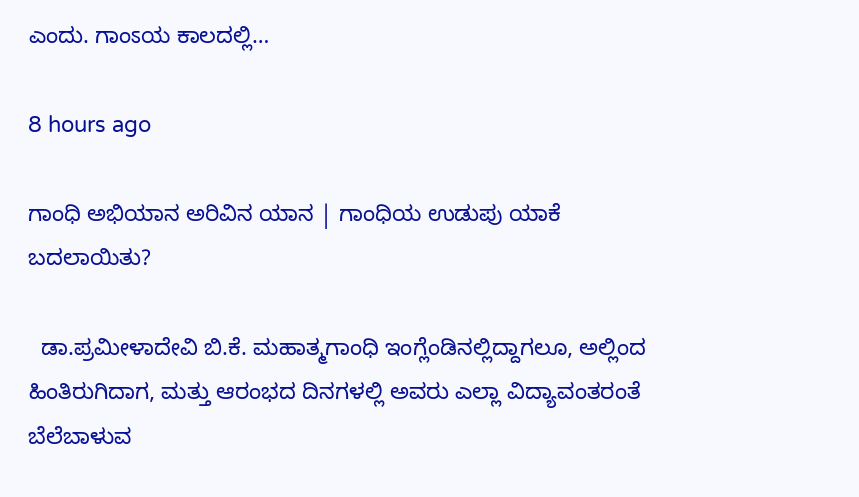ಎಂದು. ಗಾಂಽಯ ಕಾಲದಲ್ಲಿ…

8 hours ago

ಗಾಂಧಿ ಅಭಿಯಾನ ಅರಿವಿನ ಯಾನ | ಗಾಂಧಿಯ ಉಡುಪು ಯಾಕೆ ಬದಲಾಯಿತು?

  ಡಾ.ಪ್ರಮೀಳಾದೇವಿ ಬಿ.ಕೆ. ಮಹಾತ್ಮಗಾಂಧಿ ಇಂಗ್ಲೆಂಡಿನಲ್ಲಿದ್ದಾಗಲೂ, ಅಲ್ಲಿಂದ ಹಿಂತಿರುಗಿದಾಗ, ಮತ್ತು ಆರಂಭದ ದಿನಗಳಲ್ಲಿ ಅವರು ಎಲ್ಲಾ ವಿದ್ಯಾವಂತರಂತೆ ಬೆಲೆಬಾಳುವ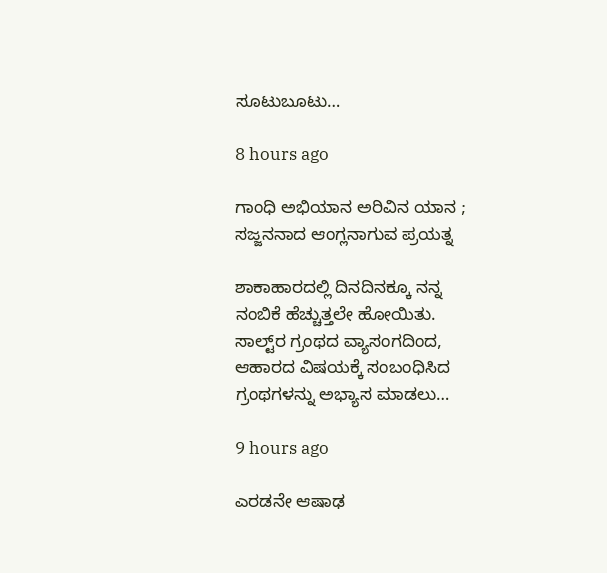ಸೂಟುಬೂಟು…

8 hours ago

ಗಾಂಧಿ ಅಭಿಯಾನ ಅರಿವಿನ ಯಾನ ; ಸಜ್ಜನನಾದ ಆಂಗ್ಲನಾಗುವ ಪ್ರಯತ್ನ

ಶಾಕಾಹಾರದಲ್ಲಿ ದಿನದಿನಕ್ಕೂ ನನ್ನ ನಂಬಿಕೆ ಹೆಚ್ಚುತ್ತಲೇ ಹೋಯಿತು. ಸಾಲ್ಟ್‌ರ ಗ್ರಂಥದ ವ್ಯಾಸಂಗದಿಂದ, ಆಹಾರದ ವಿಷಯಕ್ಕೆ ಸಂಬಂಧಿಸಿದ ಗ್ರಂಥಗಳನ್ನು ಅಭ್ಯಾಸ ಮಾಡಲು…

9 hours ago

ಎರಡನೇ ಆಷಾಢ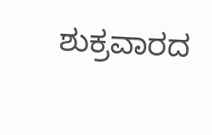ಶುಕ್ರವಾರದ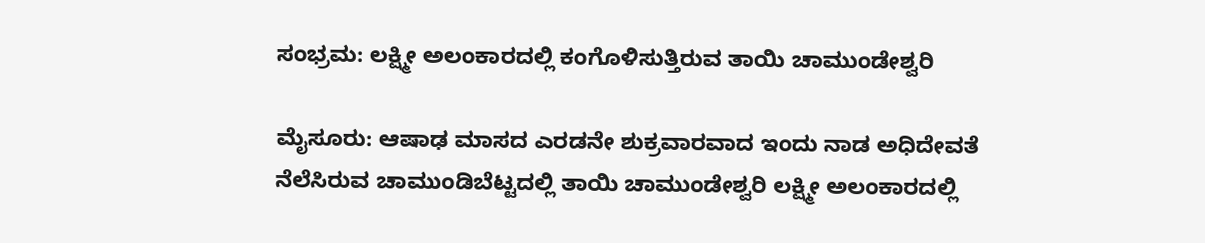ಸಂಭ್ರಮ: ಲಕ್ಷ್ಮೀ ಅಲಂಕಾರದಲ್ಲಿ ಕಂಗೊಳಿಸುತ್ತಿರುವ ತಾಯಿ ಚಾಮುಂಡೇಶ್ವರಿ

ಮೈಸೂರು: ಆಷಾಢ ಮಾಸದ ಎರಡನೇ ಶುಕ್ರವಾರವಾದ ಇಂದು ನಾಡ ಅಧಿದೇವತೆ ನೆಲೆಸಿರುವ ಚಾಮುಂಡಿಬೆಟ್ಟದಲ್ಲಿ ತಾಯಿ ಚಾಮುಂಡೇಶ್ವರಿ ಲಕ್ಷ್ಮೀ ಅಲಂಕಾರದಲ್ಲಿ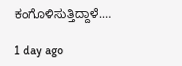ಕಂಗೊಳಿಸುತ್ತಿದ್ದಾಳೆ.…

1 day ago